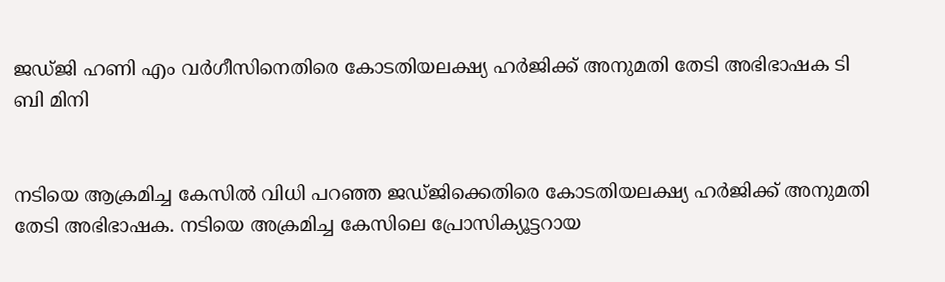ജഡ്ജി ഹണി എം വർഗീസിനെതിരെ കോടതിയലക്ഷ്യ ഹർജിക്ക് അനുമതി തേടി അഭിഭാഷക ടി ബി മിനി


നടിയെ ആക്രമിച്ച കേസില്‍ വിധി പറഞ്ഞ ജഡ്ജിക്കെതിരെ കോടതിയലക്ഷ്യ ഹര്‍ജിക്ക് അനുമതി തേടി അഭിഭാഷക. നടിയെ അക്രമിച്ച കേസിലെ പ്രോസിക്യൂട്ടറായ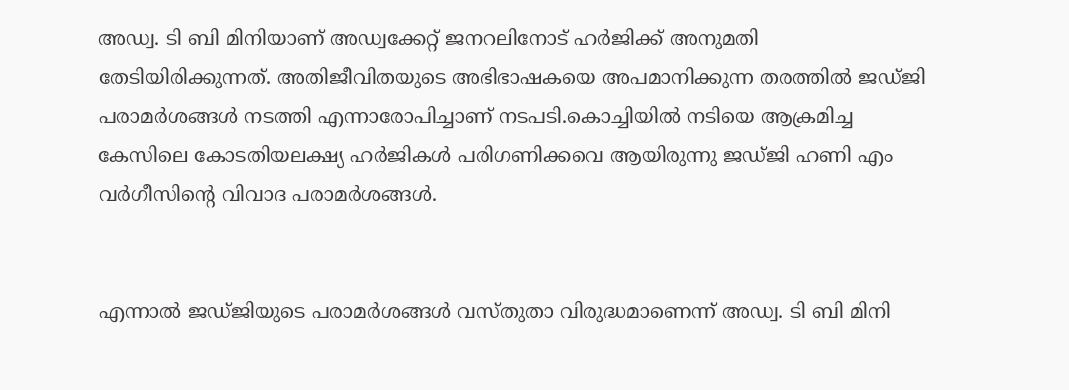അഡ്വ. ടി ബി മിനിയാണ് അഡ്വക്കേറ്റ് ജനറലിനോട് ഹർജിക്ക് അനുമതി തേടിയിരിക്കുന്നത്. അതിജീവിതയുടെ അഭിഭാഷകയെ അപമാനിക്കുന്ന തരത്തിൽ ജഡ്ജി പരാമർശങ്ങൾ നടത്തി എന്നാരോപിച്ചാണ് നടപടി.കൊച്ചിയില്‍ നടിയെ ആക്രമിച്ച കേസിലെ കോടതിയലക്ഷ്യ ഹര്‍ജികള്‍ പരിഗണിക്കവെ ആയിരുന്നു ജഡ്ജി ഹണി എം വര്‍ഗീസിന്റെ വിവാദ പരാമര്‍ശങ്ങള്‍.


എന്നാൽ ജഡ്ജിയുടെ പരാമർശങ്ങൾ വസ്തുതാ വിരുദ്ധമാണെന്ന് അഡ്വ. ടി ബി മിനി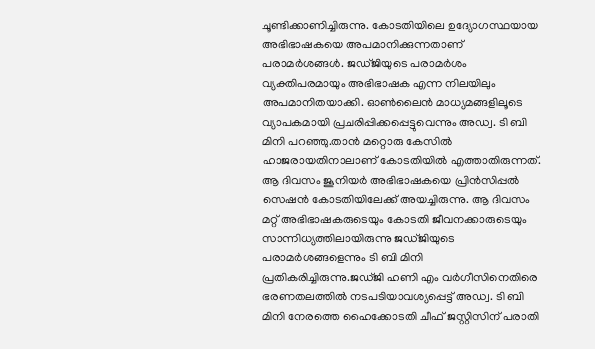ചൂണ്ടിക്കാണിച്ചിരുന്നു. കോടതിയിലെ ഉദ്യോഗസ്ഥയായ അഭിഭാഷകയെ അപമാനിക്കുന്നതാണ് പരാമര്‍ശങ്ങൾ. ജഡ്ജിയുടെ പരാമര്‍ശം വ്യക്തിപരമായും അഭിഭാഷക എന്ന നിലയിലും അപമാനിതയാക്കി. ഓണ്‍ലൈന്‍ മാധ്യമങ്ങളിലൂടെ വ്യാപകമായി പ്രചരിപ്പിക്കപ്പെട്ടുവെന്നും അഡ്വ. ടി ബി മിനി പറഞ്ഞു.താന്‍ മറ്റൊരു കേസില്‍ ഹാജരായതിനാലാണ് കോടതിയില്‍ എത്താതിരുന്നത്. ആ ദിവസം ജൂനിയര്‍ അഭിഭാഷകയെ പ്രിന്‍സിപ്പല്‍ സെഷന്‍ കോടതിയിലേക്ക് അയച്ചിരുന്നു. ആ ദിവസം മറ്റ് അഭിഭാഷകരുടെയും കോടതി ജീവനക്കാരുടെയും സാന്നിധ്യത്തിലായിരുന്നു ജഡ്ജിയുടെ പരാമര്‍ശങ്ങളെന്നും ടി ബി മിനി പ്രതികരിച്ചിരുന്നു.ജഡ്ജി ഹണി എം വര്‍ഗീസിനെതിരെ ഭരണതലത്തില്‍ നടപടിയാവശ്യപ്പെട്ട് അഡ്വ. ടി ബി മിനി നേരത്തെ ഹൈക്കോടതി ചീഫ് ജസ്റ്റിസിന് പരാതി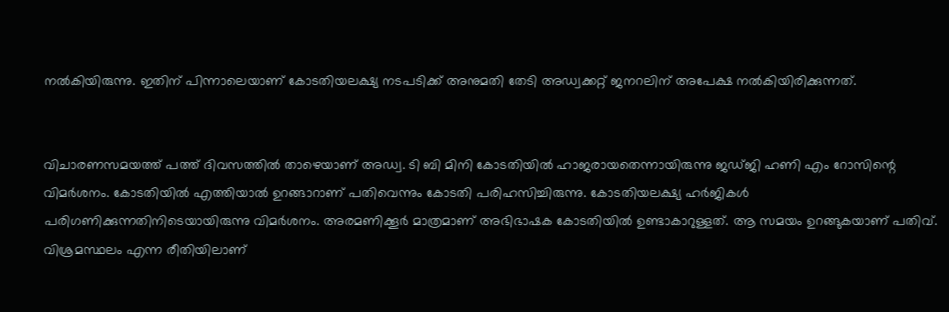നല്‍കിയിരുന്നു. ഇതിന് പിന്നാലെയാണ് കോടതിയലക്ഷ്യ നടപടിക്ക് അനുമതി തേടി അഡ്വക്കറ്റ് ജനറലിന് അപേക്ഷ നല്‍കിയിരിക്കുന്നത്.


വിചാരണസമയത്ത് പത്ത് ദിവസത്തില്‍ താഴെയാണ് അഡ്വ. ടി ബി മിനി കോടതിയില്‍ ഹാജരായതെന്നായിരുന്നു ജഡ്ജി ഹണി എം റോസിന്റെ വിമർശനം. കോടതിയില്‍ എത്തിയാല്‍ ഉറങ്ങാറാണ് പതിവെന്നും കോടതി പരിഹസിച്ചിരുന്നു. കോടതിയലക്ഷ്യ ഹര്‍ജികള്‍ പരിഗണിക്കുന്നതിനിടെയായിരുന്നു വിമര്‍ശനം. അരമണിക്കൂര്‍ മാത്രമാണ് അഭിഭാഷക കോടതിയില്‍ ഉണ്ടാകാറുള്ളത്. ആ സമയം ഉറങ്ങുകയാണ് പതിവ്. വിശ്രമസ്ഥലം എന്ന രീതിയിലാണ്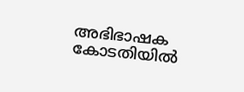അഭിഭാഷക കോടതിയില്‍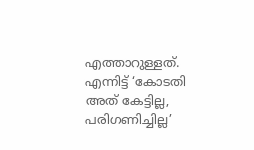എത്താറുള്ളത്. എന്നിട്ട് ‘കോടതി അത് കേട്ടില്ല, പരിഗണിച്ചില്ല’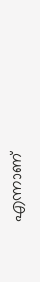എന്നാണ്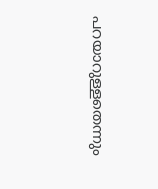പറയാറുള്ളതെന്നും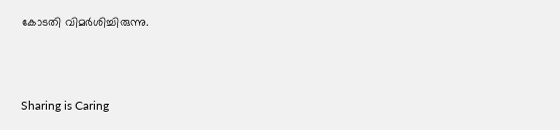കോടതി വിമര്‍ശിച്ചിരുന്നു.



Sharing is Caring